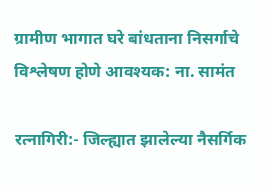ग्रामीण भागात घरे बांधताना निसर्गाचे विश्लेषण होणे आवश्यक: ना. सामंत

रत्नागिरी:- जिल्ह्यात झालेल्या नैसर्गिक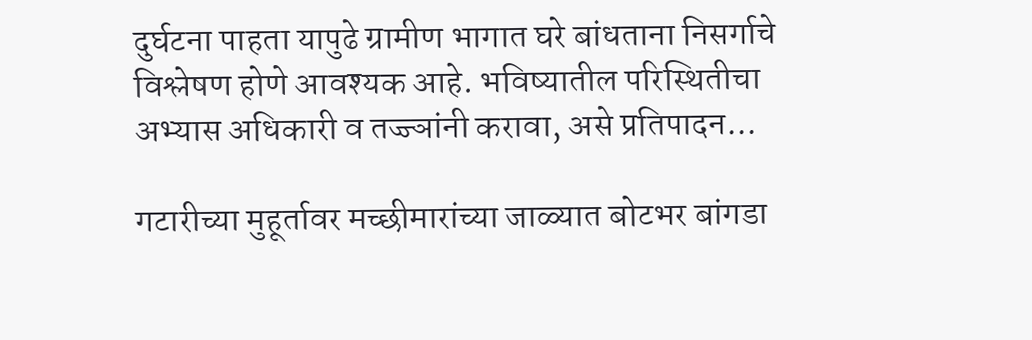दुर्घटना पाहता यापुढे ग्रामीण भागात घरे बांधताना निसर्गाचे विश्लेषण होणे आवश्यक आहे. भविष्यातील परिस्थितीचा अभ्यास अधिकारी व तज्ज्ञांनी करावा, असे प्रतिपादन...

गटारीच्या मुहूर्तावर मच्छीमारांच्या जाळ्यात बोटभर बांगडा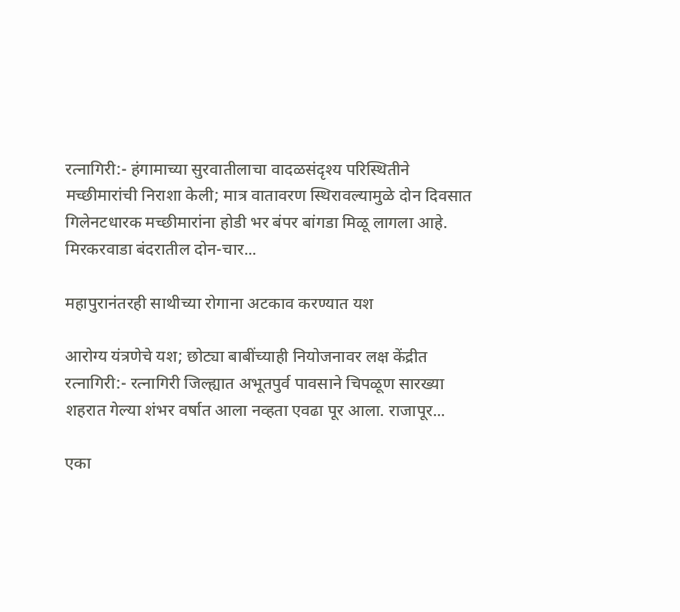रत्नागिरी:- हंगामाच्या सुरवातीलाचा वादळसंदृश्य परिस्थितीने मच्छीमारांची निराशा केली; मात्र वातावरण स्थिरावल्यामुळे दोन दिवसात गिलेनटधारक मच्छीमारांना होडी भर बंपर बांगडा मिळू लागला आहे. मिरकरवाडा बंदरातील दोन-चार...

महापुरानंतरही साथीच्या रोगाना अटकाव करण्यात यश

आरोग्य यंत्रणेचे यश; छोट्या बाबींच्याही नियोजनावर लक्ष केंद्रीत रत्नागिरी:- रत्नागिरी जिल्ह्यात अभूतपुर्व पावसाने चिपळूण सारख्या शहरात गेल्या शंभर वर्षात आला नव्हता एवढा पूर आला. राजापूर...

एका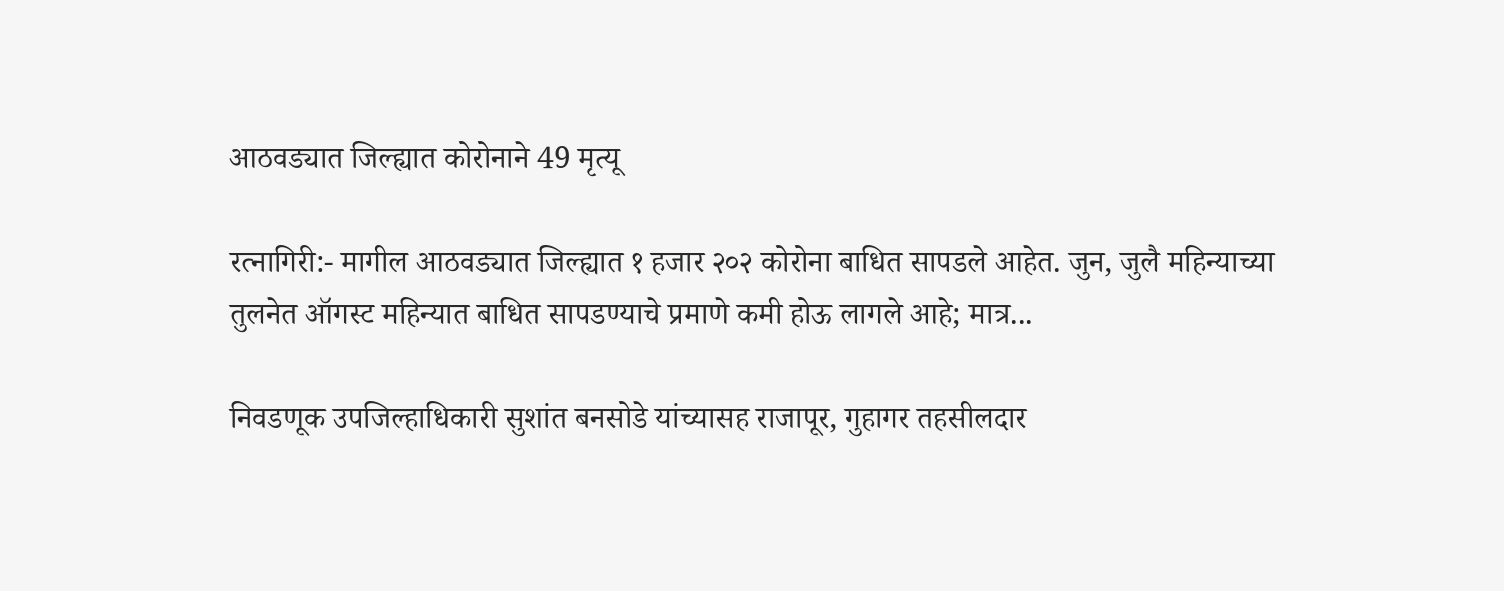आठवड्यात जिल्ह्यात कोरोनाने 49 मृत्यू

रत्नागिरी:- मागील आठवड्यात जिल्ह्यात १ हजार २०२ कोरोना बाधित सापडले आहेत. जुन, जुलै महिन्याच्या तुलनेत ऑगस्ट महिन्यात बाधित सापडण्याचे प्रमाणे कमी होऊ लागले आहे; मात्र...

निवडणूक उपजिल्हाधिकारी सुशांत बनसोडे यांच्यासह राजापूर, गुहागर तहसीलदार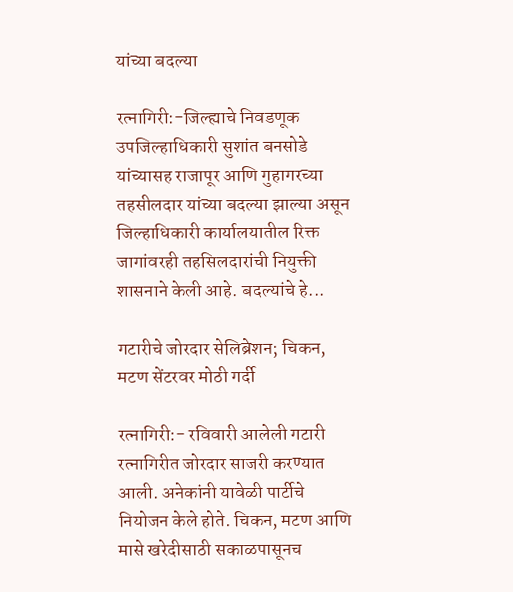यांच्या बदल्या

रत्नागिरी:-जिल्ह्याचे निवडणूक उपजिल्हाधिकारी सुशांत बनसोडे यांच्यासह राजापूर आणि गुहागरच्या तहसीलदार यांच्या बदल्या झाल्या असून जिल्हाधिकारी कार्यालयातील रिक्त जागांवरही तहसिलदारांची नियुक्ती शासनाने केली आहे. बदल्यांचे हे...

गटारीचे जोरदार सेलिब्रेशन; चिकन, मटण सेंटरवर मोठी गर्दी

रत्नागिरी:- रविवारी आलेली गटारी रत्नागिरीत जोरदार साजरी करण्यात आली. अनेकांनी यावेळी पार्टीचे नियोजन केले होते. चिकन, मटण आणि मासे खरेदीसाठी सकाळपासूनच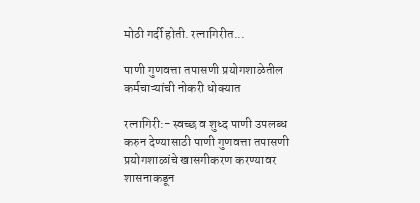मोठी गर्दी होती. रत्नागिरीत...

पाणी गुणवत्ता तपासणी प्रयोगशाळेतील कर्मचाऱ्यांची नोकरी धोक्यात

रत्नागिरी:- स्वच्छ व शुध्द पाणी उपलब्ध करुन देण्यासाठी पाणी गुणवत्ता तपासणी प्रयोगशाळांचे खासगीकरण करण्यावर शासनाकडून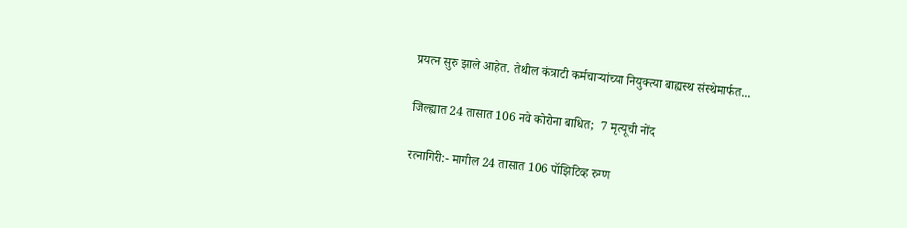प्रयत्न सुरु झाले आहेत. तेथील कंत्राटी कर्मचार्‍यांच्या नियुक्त्या बाह्यस्थ संस्थेमार्फत...

जिल्ह्यात 24 तासात 106 नवे कोरोना बाधित;  7 मृत्यूची नोंद

रत्नागिरी:- मागील 24 तासात 106 पॉझिटिव्ह रुग्ण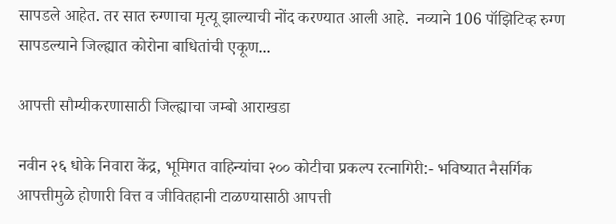सापडले आहेत. तर सात रुग्णाचा मृत्यू झाल्याची नोंद करण्यात आली आहे.  नव्याने 106 पॉझिटिव्ह रुग्ण सापडल्याने जिल्ह्यात कोरोना बाधितांची एकूण...

आपत्ती सौम्यीकरणासाठी जिल्ह्याचा जम्बो आराखडा

नवीन २६ धोके निवारा केंद्र, भूमिगत वाहिन्यांचा २०० कोटीचा प्रकल्प रत्नागिरी:- भविष्यात नैसर्गिक आपत्तीमुळे होणारी वित्त व जीवितहानी टाळण्यासाठी आपत्ती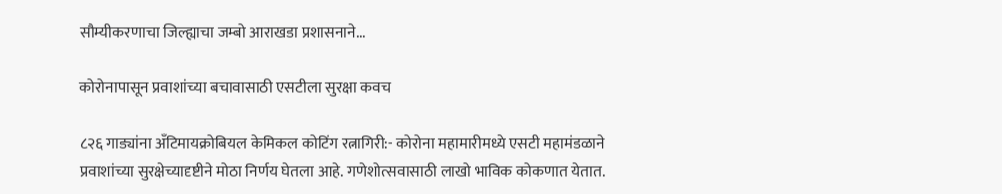सौम्यीकरणाचा जिल्ह्याचा जम्बो आराखडा प्रशासनाने...

कोरोनापासून प्रवाशांच्या बचावासाठी एसटीला सुरक्षा कवच

८२६ गाड्यांना अ‍ॅंटिमायक्रोबियल केमिकल कोटिंग रत्नागिरी:- कोरोना महामारीमध्ये एसटी महामंडळाने प्रवाशांच्या सुरक्षेच्यादृष्टीने मोठा निर्णय घेतला आहे. गणेशोत्सवासाठी लाखो भाविक कोकणात येतात.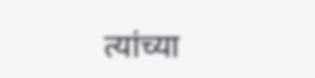त्यांच्या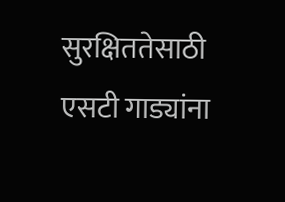सुरक्षिततेसाठी एसटी गाड्यांना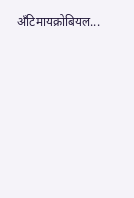अ‍ॅंटिमायक्रोबियल...